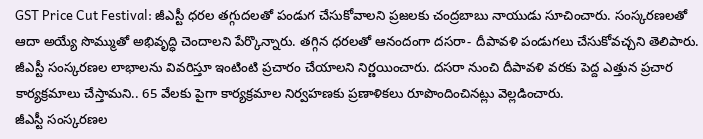GST Price Cut Festival: జీఎస్టీ ధరల తగ్గుదలతో పండుగ చేసుకోవాలని ప్రజలకు చంద్రబాబు నాయుడు సూచించారు. సంస్కరణలతో ఆదా అయ్యే సొమ్ముతో అభివృద్ధి చెందాలని పేర్కొన్నారు. తగ్గిన ధరలతో ఆనందంగా దసరా- దీపావళి పండుగలు చేసుకోవచ్చని తెలిపారు. జీఎస్టీ సంస్కరణల లాభాలను వివరిస్తూ ఇంటింటి ప్రచారం చేయాలని నిర్ణయించారు. దసరా నుంచి దీపావళి వరకు పెద్ద ఎత్తున ప్రచార కార్యక్రమాలు చేస్తామని.. 65 వేలకు పైగా కార్యక్రమాల నిర్వహణకు ప్రణాళికలు రూపొందించినట్లు వెల్లడించారు.
జీఎస్టీ సంస్కరణల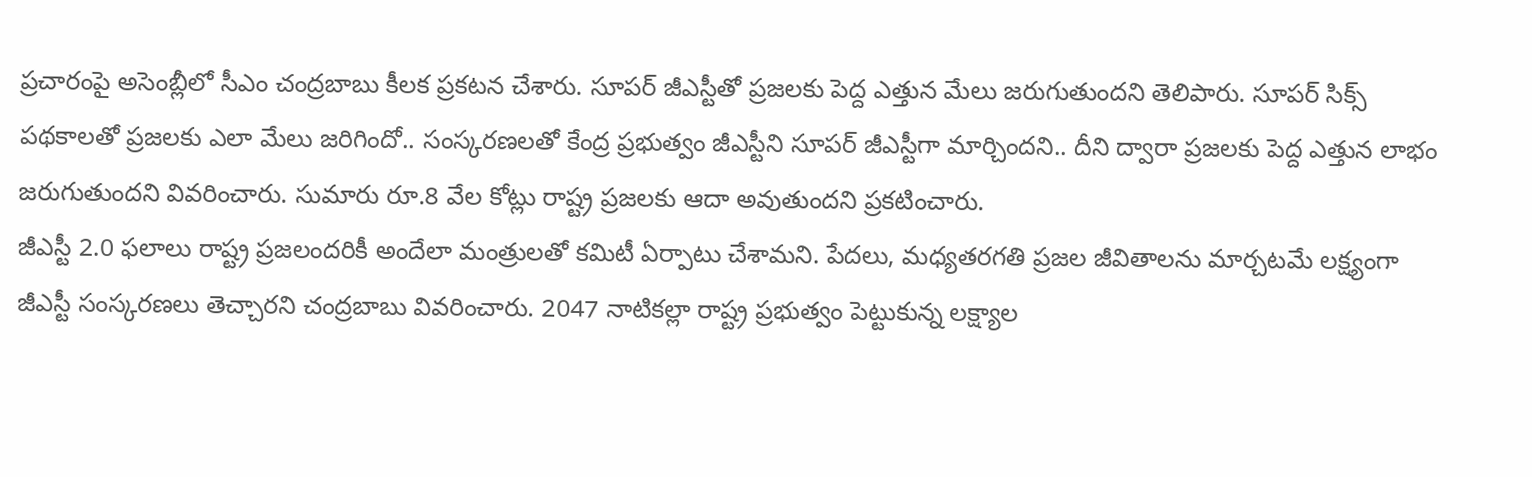ప్రచారంపై అసెంబ్లీలో సీఎం చంద్రబాబు కీలక ప్రకటన చేశారు. సూపర్ జీఎస్టీతో ప్రజలకు పెద్ద ఎత్తున మేలు జరుగుతుందని తెలిపారు. సూపర్ సిక్స్ పథకాలతో ప్రజలకు ఎలా మేలు జరిగిందో.. సంస్కరణలతో కేంద్ర ప్రభుత్వం జీఎస్టీని సూపర్ జీఎస్టీగా మార్చిందని.. దీని ద్వారా ప్రజలకు పెద్ద ఎత్తున లాభం జరుగుతుందని వివరించారు. సుమారు రూ.8 వేల కోట్లు రాష్ట్ర ప్రజలకు ఆదా అవుతుందని ప్రకటించారు.
జీఎస్టీ 2.0 ఫలాలు రాష్ట్ర ప్రజలందరికీ అందేలా మంత్రులతో కమిటీ ఏర్పాటు చేశామని. పేదలు, మధ్యతరగతి ప్రజల జీవితాలను మార్చటమే లక్ష్యంగా జీఎస్టీ సంస్కరణలు తెచ్చారని చంద్రబాబు వివరించారు. 2047 నాటికల్లా రాష్ట్ర ప్రభుత్వం పెట్టుకున్న లక్ష్యాల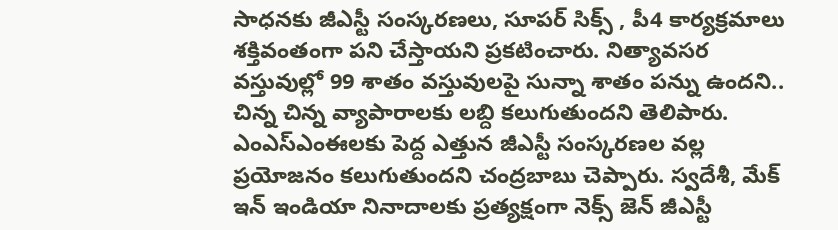సాధనకు జీఎస్టీ సంస్కరణలు, సూపర్ సిక్స్ , పీ4 కార్యక్రమాలు శక్తివంతంగా పని చేస్తాయని ప్రకటించారు. నిత్యావసర వస్తువుల్లో 99 శాతం వస్తువులపై సున్నా శాతం పన్ను ఉందని.. చిన్న చిన్న వ్యాపారాలకు లబ్ది కలుగుతుందని తెలిపారు.
ఎంఎస్ఎంఈలకు పెద్ద ఎత్తున జీఎస్టీ సంస్కరణల వల్ల ప్రయోజనం కలుగుతుందని చంద్రబాబు చెప్పారు. స్వదేశీ, మేక్ ఇన్ ఇండియా నినాదాలకు ప్రత్యక్షంగా నెక్స్ జెన్ జీఎస్టీ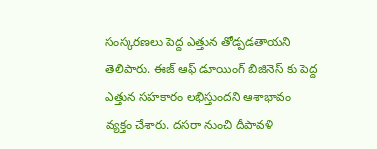సంస్కరణలు పెద్ద ఎత్తున తోడ్పడతాయని తెలిపారు. ఈజ్ ఆఫ్ డూయింగ్ బిజినెస్ కు పెద్ద ఎత్తున సహకారం లభిస్తుందని ఆశాభావం వ్యక్తం చేశారు. దసరా నుంచి దీపావళి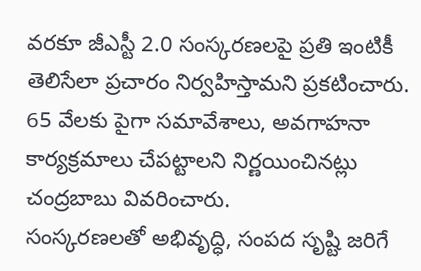వరకూ జీఎస్టీ 2.0 సంస్కరణలపై ప్రతి ఇంటికీ తెలిసేలా ప్రచారం నిర్వహిస్తామని ప్రకటించారు. 65 వేలకు పైగా సమావేశాలు, అవగాహనా కార్యక్రమాలు చేపట్టాలని నిర్ణయించినట్లు చంద్రబాబు వివరించారు.
సంస్కరణలతో అభివృద్ధి, సంపద సృష్టి జరిగే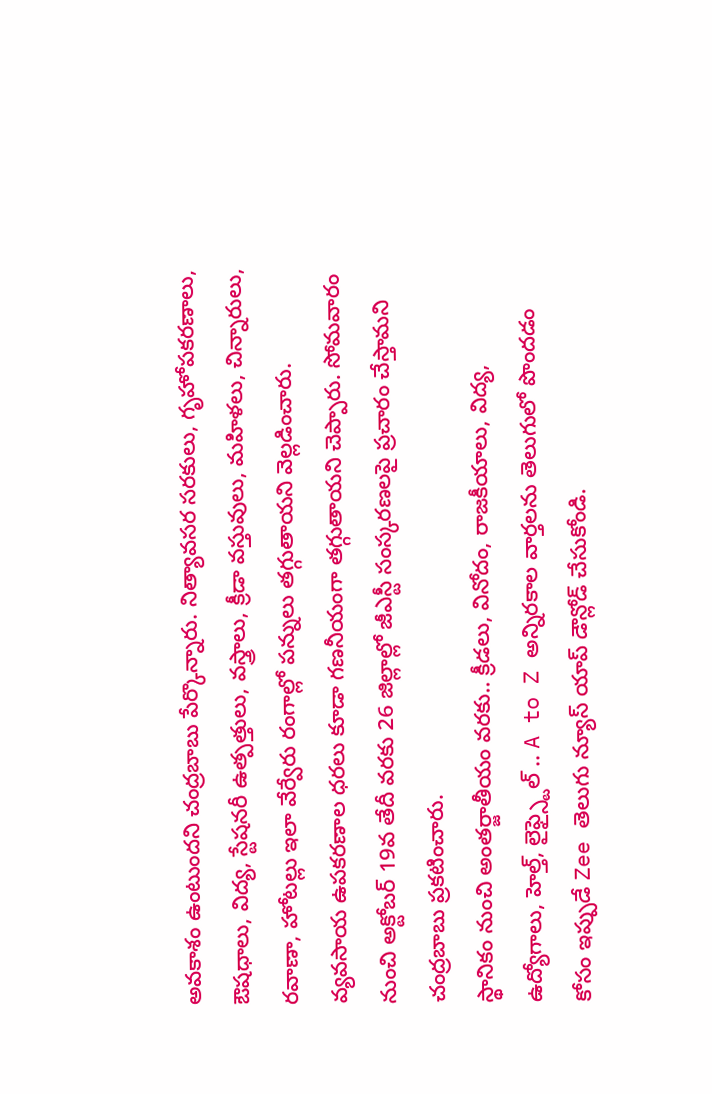అవకాశం ఉంటుందని చంద్రబాబు పేర్కొన్నారు. నిత్యావసర సరకులు, గృహోపకరణాలు, ఔషధాలు, విద్య, స్టేషనరీ ఉత్పత్తులు, వస్త్రాలు, క్రీడా వస్తువులు, మహిళలు, చిన్నారులు, రవాణా, హోటల్లు ఇలా వేర్వేరు రంగాల్లో పన్నులు తగ్గుతాయని వెల్లడించారు. వ్యవసాయ ఉపకరణాల ధరలు కూడా గణనీయంగా తగ్గుతాయని చెప్పారు. సోమవారం నుంచి అక్టోబర్ 19వ తేదీ వరకు 26 జిల్లాల్లో జీఎస్టీ సంస్కరణలపై ప్రచారం చేస్తామని చంద్రబాబు ప్రకటించారు.
స్థానికం నుంచి అంతర్జాతీయం వరకు.. క్రీడలు, వినోదం, రాజకీయాలు, విద్య, ఉద్యోగాలు, హెల్త్, లైఫ్స్టైల్ .. A to Z అన్నిరకాల వార్తలను తెలుగులో పొందడం కోసం ఇప్పుడే Zee తెలుగు న్యూస్ యాప్ డౌన్లోడ్ చేసుకోండి.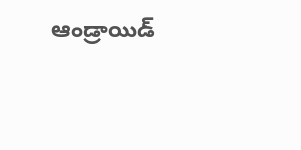ఆండ్రాయిడ్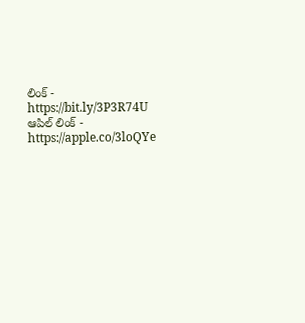లింక్ - https://bit.ly/3P3R74U
ఆపిల్ లింక్ - https://apple.co/3loQYe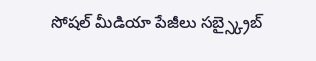సోషల్ మీడియా పేజీలు సబ్స్క్రైబ్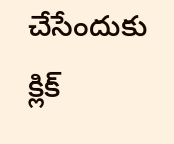చేసేందుకు క్లిక్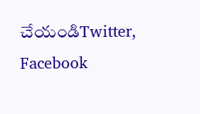చేయండిTwitter, Facebook